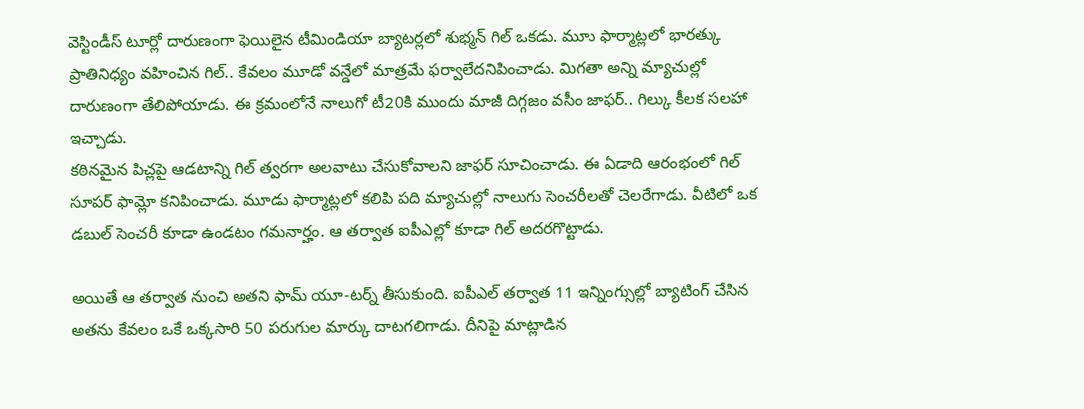వెస్టిండీస్ టూర్లో దారుణంగా ఫెయిలైన టీమిండియా బ్యాటర్లలో శుభ్మన్ గిల్ ఒకడు. మూు ఫార్మాట్లలో భారత్కు ప్రాతినిధ్యం వహించిన గిల్.. కేవలం మూడో వన్డేలో మాత్రమే ఫర్వాలేదనిపించాడు. మిగతా అన్ని మ్యాచుల్లో దారుణంగా తేలిపోయాడు. ఈ క్రమంలోనే నాలుగో టీ20కి ముందు మాజీ దిగ్గజం వసీం జాఫర్.. గిల్కు కీలక సలహా ఇచ్చాడు.
కఠినమైన పిచ్లపై ఆడటాన్ని గిల్ త్వరగా అలవాటు చేసుకోవాలని జాఫర్ సూచించాడు. ఈ ఏడాది ఆరంభంలో గిల్ సూపర్ ఫామ్లో కనిపించాడు. మూడు ఫార్మాట్లలో కలిపి పది మ్యాచుల్లో నాలుగు సెంచరీలతో చెలరేగాడు. వీటిలో ఒక డబుల్ సెంచరీ కూడా ఉండటం గమనార్హం. ఆ తర్వాత ఐపీఎల్లో కూడా గిల్ అదరగొట్టాడు.

అయితే ఆ తర్వాత నుంచి అతని ఫామ్ యూ-టర్న్ తీసుకుంది. ఐపీఎల్ తర్వాత 11 ఇన్నింగ్సుల్లో బ్యాటింగ్ చేసిన అతను కేవలం ఒకే ఒక్కసారి 50 పరుగుల మార్కు దాటగలిగాడు. దీనిపై మాట్లాడిన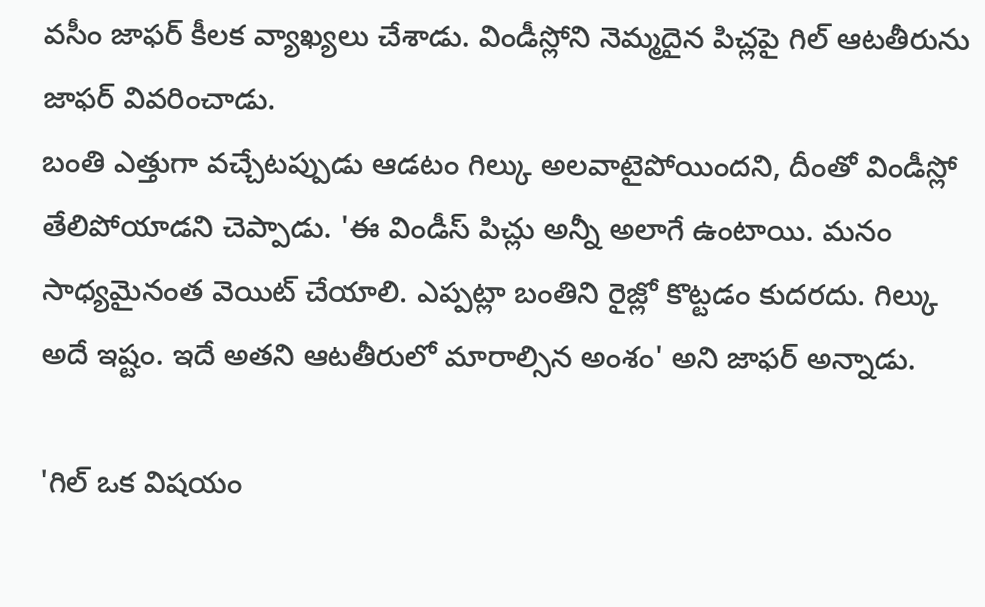వసీం జాఫర్ కీలక వ్యాఖ్యలు చేశాడు. విండీస్లోని నెమ్మదైన పిచ్లపై గిల్ ఆటతీరును జాఫర్ వివరించాడు.
బంతి ఎత్తుగా వచ్చేటప్పుడు ఆడటం గిల్కు అలవాటైపోయిందని, దీంతో విండీస్లో తేలిపోయాడని చెప్పాడు. 'ఈ విండీస్ పిచ్లు అన్నీ అలాగే ఉంటాయి. మనం సాధ్యమైనంత వెయిట్ చేయాలి. ఎప్పట్లా బంతిని రైజ్లో కొట్టడం కుదరదు. గిల్కు అదే ఇష్టం. ఇదే అతని ఆటతీరులో మారాల్సిన అంశం' అని జాఫర్ అన్నాడు.

'గిల్ ఒక విషయం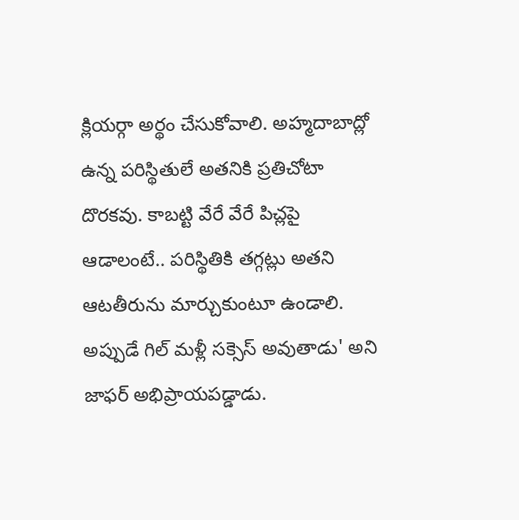క్లియర్గా అర్థం చేసుకోవాలి. అహ్మదాబాద్లో ఉన్న పరిస్థితులే అతనికి ప్రతిచోటా దొరకవు. కాబట్టి వేరే వేరే పిచ్లపై ఆడాలంటే.. పరిస్థితికి తగ్గట్లు అతని ఆటతీరును మార్చుకుంటూ ఉండాలి. అప్పుడే గిల్ మళ్లీ సక్సెస్ అవుతాడు' అని జాఫర్ అభిప్రాయపడ్డాడు.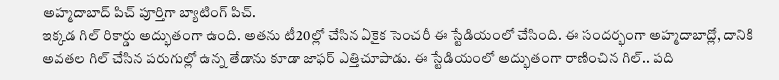అహ్మదాబాద్ పిచ్ పూర్తిగా బ్యాటింగ్ పిచ్.
ఇక్కడ గిల్ రికార్డు అద్భుతంగా ఉంది. అతను టీ20ల్లో చేసిన ఏకైక సెంచరీ ఈ స్టేడియంలో చేసింది. ఈ సందర్భంగా అహ్మదాబాద్లో, దానికి అవతల గిల్ చేసిన పరుగుల్లో ఉన్న తేడాను కూడా జాఫర్ ఎత్తిచూపాడు. ఈ స్టేడియంలో అద్భుతంగా రాణించిన గిల్.. పది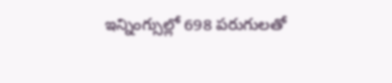ఇన్నింగ్సుల్లో 698 పరుగులతో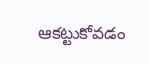ఆకట్టుకోవడం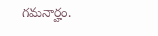గమనార్హం.